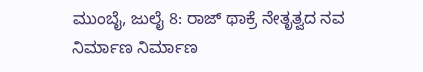ಮುಂಬೈ, ಜುಲೈ 8: ರಾಜ್ ಥಾಕ್ರೆ ನೇತೃತ್ವದ ನವ ನಿರ್ಮಾಣ ನಿರ್ಮಾಣ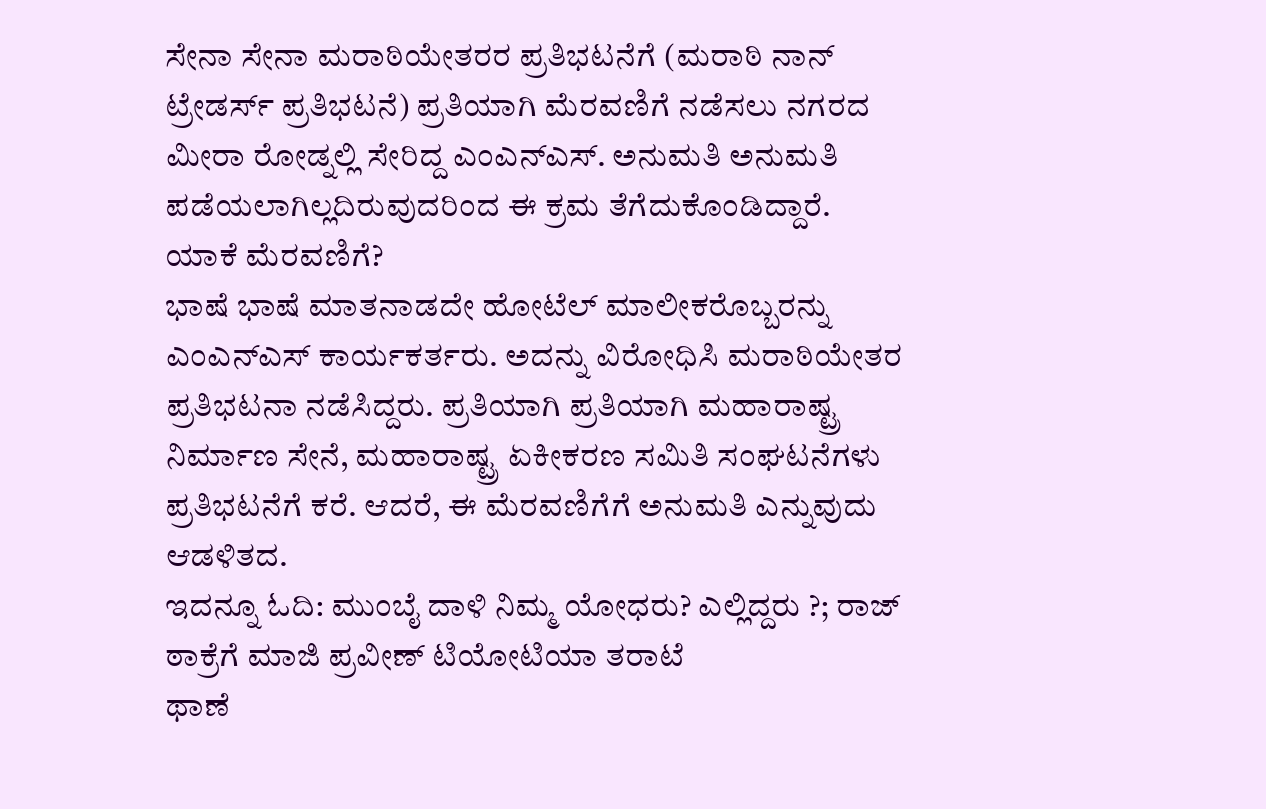ಸೇನಾ ಸೇನಾ ಮರಾಠಿಯೇತರರ ಪ್ರತಿಭಟನೆಗೆ (ಮರಾಠಿ ನಾನ್ ಟ್ರೇಡರ್ಸ್ ಪ್ರತಿಭಟನೆ) ಪ್ರತಿಯಾಗಿ ಮೆರವಣಿಗೆ ನಡೆಸಲು ನಗರದ ಮೀರಾ ರೋಡ್ನಲ್ಲಿ ಸೇರಿದ್ದ ಎಂಎನ್ಎಸ್. ಅನುಮತಿ ಅನುಮತಿ ಪಡೆಯಲಾಗಿಲ್ಲದಿರುವುದರಿಂದ ಈ ಕ್ರಮ ತೆಗೆದುಕೊಂಡಿದ್ದಾರೆ.
ಯಾಕೆ ಮೆರವಣಿಗೆ?
ಭಾಷೆ ಭಾಷೆ ಮಾತನಾಡದೇ ಹೋಟೆಲ್ ಮಾಲೀಕರೊಬ್ಬರನ್ನು ಎಂಎನ್ಎಸ್ ಕಾರ್ಯಕರ್ತರು. ಅದನ್ನು ವಿರೋಧಿಸಿ ಮರಾಠಿಯೇತರ ಪ್ರತಿಭಟನಾ ನಡೆಸಿದ್ದರು. ಪ್ರತಿಯಾಗಿ ಪ್ರತಿಯಾಗಿ ಮಹಾರಾಷ್ಟ್ರ ನಿರ್ಮಾಣ ಸೇನೆ, ಮಹಾರಾಷ್ಟ್ರ ಏಕೀಕರಣ ಸಮಿತಿ ಸಂಘಟನೆಗಳು ಪ್ರತಿಭಟನೆಗೆ ಕರೆ. ಆದರೆ, ಈ ಮೆರವಣಿಗೆಗೆ ಅನುಮತಿ ಎನ್ನುವುದು ಆಡಳಿತದ.
ಇದನ್ನೂ ಓದಿ: ಮುಂಬೈ ದಾಳಿ ನಿಮ್ಮ ಯೋಧರು? ಎಲ್ಲಿದ್ದರು ?; ರಾಜ್ ಠಾಕ್ರೆಗೆ ಮಾಜಿ ಪ್ರವೀಣ್ ಟಿಯೋಟಿಯಾ ತರಾಟೆ
ಥಾಣೆ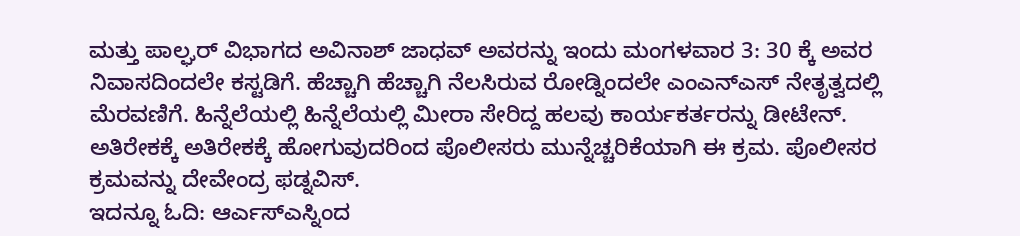ಮತ್ತು ಪಾಲ್ಘರ್ ವಿಭಾಗದ ಅವಿನಾಶ್ ಜಾಧವ್ ಅವರನ್ನು ಇಂದು ಮಂಗಳವಾರ 3: 30 ಕ್ಕೆ ಅವರ ನಿವಾಸದಿಂದಲೇ ಕಸ್ಟಡಿಗೆ. ಹೆಚ್ಚಾಗಿ ಹೆಚ್ಚಾಗಿ ನೆಲಸಿರುವ ರೋಡ್ನಿಂದಲೇ ಎಂಎನ್ಎಸ್ ನೇತೃತ್ವದಲ್ಲಿ ಮೆರವಣಿಗೆ. ಹಿನ್ನೆಲೆಯಲ್ಲಿ ಹಿನ್ನೆಲೆಯಲ್ಲಿ ಮೀರಾ ಸೇರಿದ್ದ ಹಲವು ಕಾರ್ಯಕರ್ತರನ್ನು ಡೀಟೇನ್.
ಅತಿರೇಕಕ್ಕೆ ಅತಿರೇಕಕ್ಕೆ ಹೋಗುವುದರಿಂದ ಪೊಲೀಸರು ಮುನ್ನೆಚ್ಚರಿಕೆಯಾಗಿ ಈ ಕ್ರಮ. ಪೊಲೀಸರ ಕ್ರಮವನ್ನು ದೇವೇಂದ್ರ ಫಡ್ನವಿಸ್.
ಇದನ್ನೂ ಓದಿ: ಆರ್ಎಸ್ಎಸ್ನಿಂದ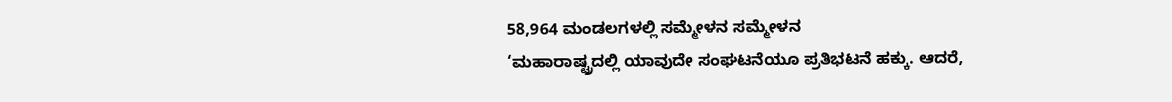58,964 ಮಂಡಲಗಳಲ್ಲಿ ಸಮ್ಮೇಳನ ಸಮ್ಮೇಳನ
‘ಮಹಾರಾಷ್ಟ್ರದಲ್ಲಿ ಯಾವುದೇ ಸಂಘಟನೆಯೂ ಪ್ರತಿಭಟನೆ ಹಕ್ಕು. ಆದರೆ,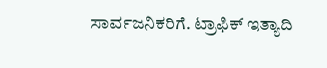ಸಾರ್ವಜನಿಕರಿಗೆ. ಟ್ರಾಫಿಕ್ ಇತ್ಯಾದಿ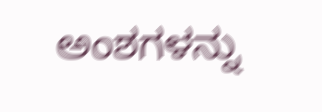ಅಂಶಗಳನ್ನು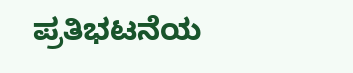ಪ್ರತಿಭಟನೆಯ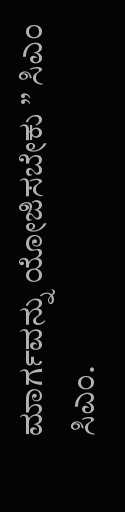ಮಾರ್ಗವನ್ನು ಯೋಜಿಸಬೇಕು ” ಸಿಎಂ ಸಿಎಂ.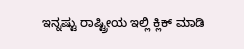ಇನ್ನಷ್ಟು ರಾಷ್ಟ್ರೀಯ ಇಲ್ಲಿ ಕ್ಲಿಕ್ ಮಾಡಿ